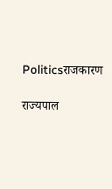Politicsराजकारण

राज्यपाल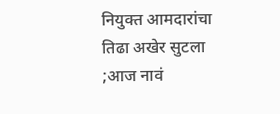नियुक्त आमदारांचा तिढा अखेर सुटला ;आज नावं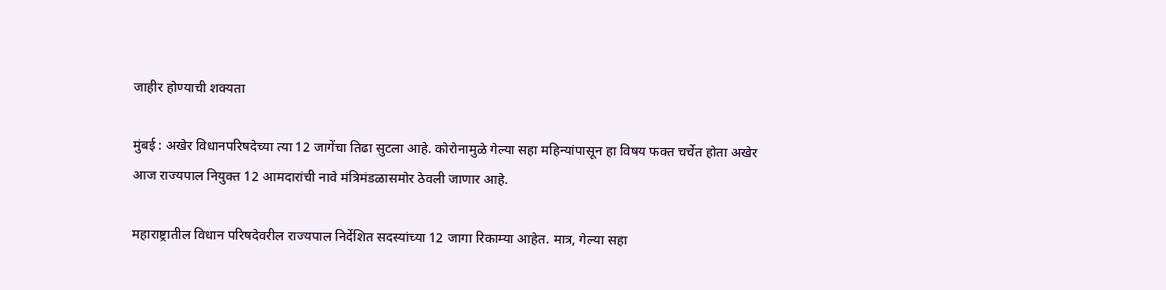जाहीर होण्याची शक्यता

मुंबई : अखेर विधानपरिषदेच्या त्या 12 जागेंचा तिढा सुटला आहे. कोरोनामुळे गेल्या सहा महिन्यांपासून हा विषय फक्त चर्चेत होता अखेर आज राज्यपाल नियुक्त 12 आमदारांची नावे मंत्रिमंडळासमोर ठेवली जाणार आहे.

महाराष्ट्रातील विधान परिषदेवरील राज्यपाल निर्देशित सदस्यांच्या 12 जागा रिकाम्या आहेत. मात्र, गेल्या सहा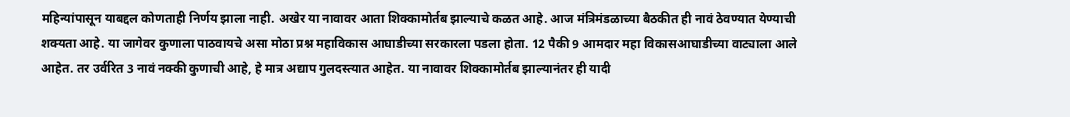महिन्यांपासून याबद्दल कोणताही निर्णय झाला नाही. अखेर या नावावर आता शिक्कामोर्तब झाल्याचे कळत आहे. आज मंत्रिमंडळाच्या बैठकीत ही नावं ठेवण्यात येण्याची शक्यता आहे. या जागेवर कुणाला पाठवायचे असा मोठा प्रश्न महाविकास आघाडीच्या सरकारला पडला होता. 12 पैकी 9 आमदार महा विकासआघाडीच्या वाट्याला आले आहेत. तर उर्वरित 3 नावं नक्की कुणाची आहे, हे मात्र अद्याप गुलदस्त्यात आहेत. या नावावर शिक्कामोर्तब झाल्यानंतर ही यादी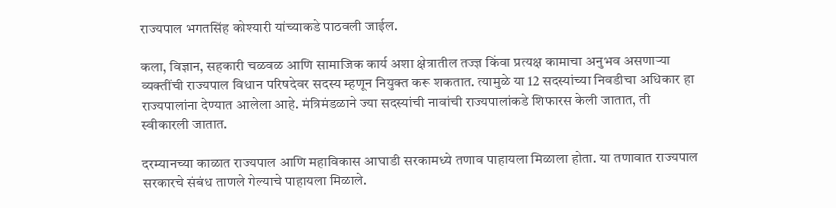राज्यपाल भगतसिंह कोश्यारी यांच्याकडे पाठवली जाईल.

कला, विज्ञान, सहकारी चळवळ आणि सामाजिक कार्य अशा क्षेत्रातील तज्ज्ञ किंवा प्रत्यक्ष कामाचा अनुभव असणाऱ्या व्यक्तींची राज्यपाल विधान परिषदेवर सदस्य म्हणून नियुक्त करू शकतात. त्यामुळे या 12 सदस्यांच्या निवडीचा अधिकार हा राज्यपालांना देण्यात आलेला आहे. मंत्रिमंडळाने ज्या सदस्यांची नावांची राज्यपालांकडे शिफारस केली जातात, ती स्वीकारली जातात.

दरम्यानच्या काळात राज्यपाल आणि महाविकास आघाडी सरकामध्ये तणाव पाहायला मिळाला होता. या तणावात राज्यपाल सरकारचे संबंध ताणले गेल्याचे पाहायला मिळाले.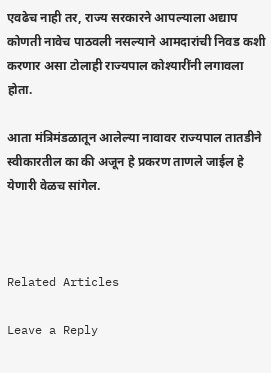एवढेच नाही तर, राज्य सरकारने आपल्याला अद्याप कोणती नावेच पाठवली नसल्याने आमदारांची निवड कशी करणार असा टोलाही राज्यपाल कोश्यारींनी लगावला होता.

आता मंत्रिमंडळातून आलेल्या नावावर राज्यपाल तातडीने स्वीकारतील का की अजून हे प्रकरण ताणले जाईल हे येणारी वेळच सांगेल.



Related Articles

Leave a Reply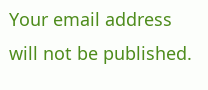Your email address will not be published.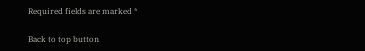Required fields are marked *

Back to top button